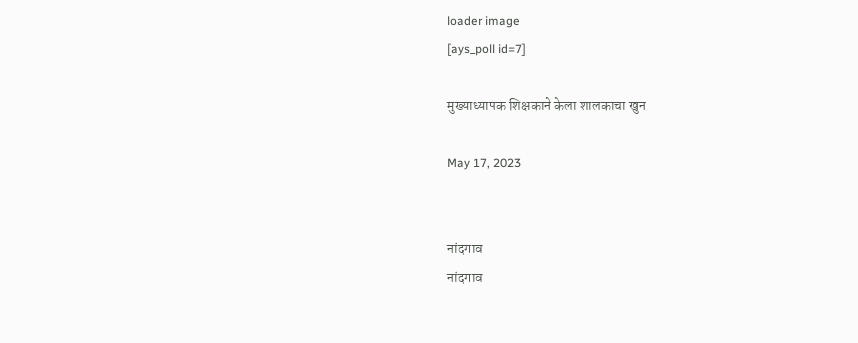loader image
[ays_poll id=7]

मुख्याध्यापक शिक्षकाने केला शालकाचा खुन

May 17, 2023


नांदगाव
नांदगाव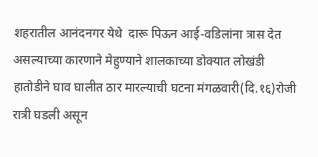शहरातील आनंदनगर येथे  दारू पिऊन आई-वडिलांना त्रास देत असल्याच्या कारणाने मेहुण्याने शालकाच्या डोक्यात लोखंडी हातोडीने घाव घालीत ठार मारल्याची घटना मंगळवारी(दि.१६)रोजी  रात्री घडली असून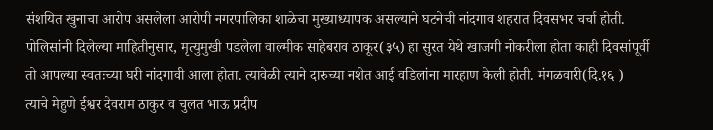संशयित खुनाचा आरोप असलेला आरोपी नगरपालिका शाळेचा मुख्याध्यापक असल्याने घटनेची नांदगाव शहरात दिवसभर चर्चा होती.
पोलिसांनी दिलेल्या माहितीनुसार, मृत्युमुखी पडलेला वाल्मीक साहेबराव ठाकूर(३५) हा सुरत येथे खाजगी नोकरीला होता काही दिवसांपूर्वी तो आपल्या स्वतःच्या घरी नांदगावी आला होता. त्यावेळी त्याने दारुच्या नशेत आई वडिलांना मारहाण केली होती. मंगळवारी(दि.१६ ) त्याचे मेहुणे ईश्वर देवराम ठाकुर व चुलत भाऊ प्रदीप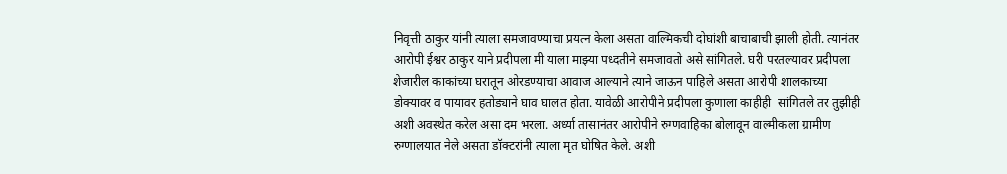निवृत्ती ठाकुर यांनी त्याला समजावण्याचा प्रयत्न केला असता वाल्मिकची दोघांशी बाचाबाची झाली होती. त्यानंतर आरोपी ईश्वर ठाकुर याने प्रदीपला मी याला माझ्या पध्दतीने समजावतो असे सांगितले. घरी परतल्यावर प्रदीपला शेजारील काकांच्या घरातून ओरडण्याचा आवाज आल्याने त्याने जाऊन पाहिले असता आरोपी शालकाच्या डोक्यावर व पायावर हतोड्याने घाव घालत होता. यावेळी आरोपीने प्रदीपला कुणाला काहीही  सांगितले तर तुझीही अशी अवस्थेत करेल असा दम भरला. अर्ध्या तासानंतर आरोपीने रुग्णवाहिका बोलावून वाल्मीकला ग्रामीण रुग्णालयात नेले असता डॉक्टरांनी त्याला मृत घोषित केले. अशी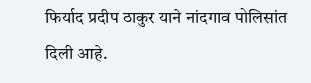फिर्याद प्रदीप ठाकुर याने नांदगाव पोलिसांत दिली आहे.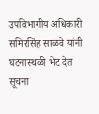उपविभागीय अधिकारी समिरसिंह साळवे यांनी घटनास्थळी भेट देत सूचना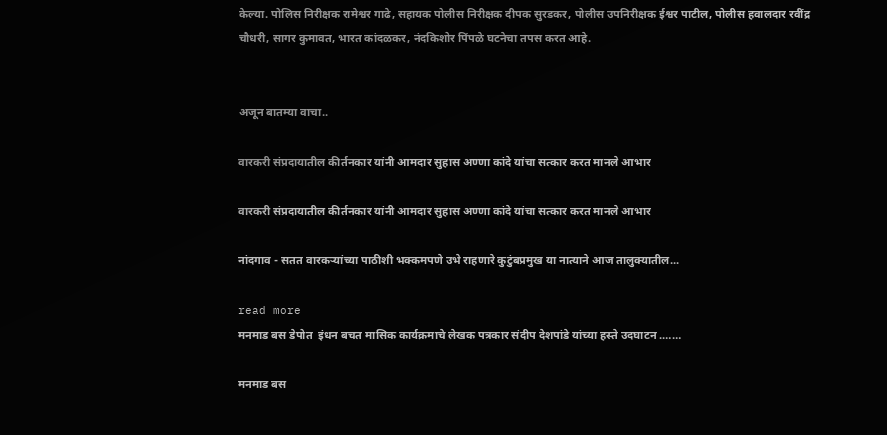केल्या. पोलिस निरीक्षक रामेश्वर गाढे, सहायक पोलीस निरीक्षक दीपक सुरडकर, पोलीस उपनिरीक्षक ईश्वर पाटील, पोलीस हवालदार रवींद्र चौधरी, सागर कुमावत, भारत कांदळकर, नंदकिशोर पिंपळे घटनेचा तपस करत आहे.


अजून बातम्या वाचा..

वारकरी संप्रदायातील कीर्तनकार यांनी आमदार सुहास अण्णा कांदे यांचा सत्कार करत मानले आभार

वारकरी संप्रदायातील कीर्तनकार यांनी आमदार सुहास अण्णा कांदे यांचा सत्कार करत मानले आभार

नांदगाव - सतत वारकऱ्यांच्या पाठीशी भक्कमपणे उभे राहणारे कुटुंबप्रमुख या नात्याने आज तालुक्यातील...

read more
मनमाड बस डेपोत  इंधन बचत मासिक कार्यक्रमाचे लेखक पत्रकार संदीप देशपांडे यांच्या हस्ते उदघाटन .……

मनमाड बस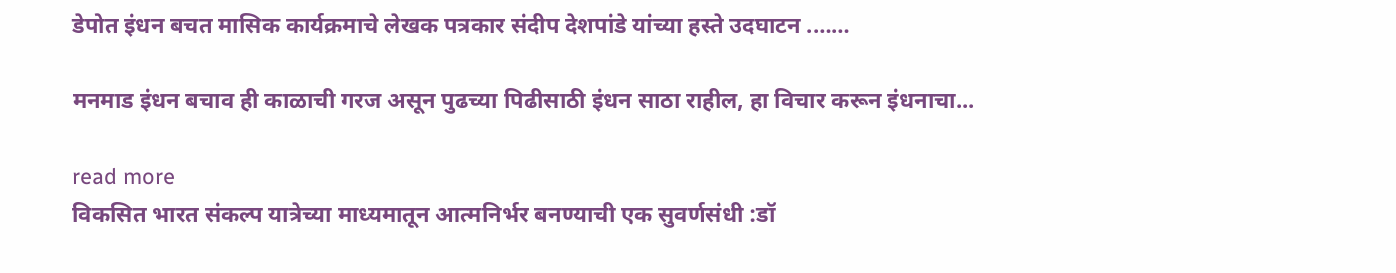डेपोत इंधन बचत मासिक कार्यक्रमाचे लेखक पत्रकार संदीप देशपांडे यांच्या हस्ते उदघाटन .……

मनमाड इंधन बचाव ही काळाची गरज असून पुढच्या पिढीसाठी इंधन साठा राहील, हा विचार करून इंधनाचा...

read more
विकसित भारत संकल्प यात्रेच्या माध्यमातून आत्मनिर्भर बनण्याची एक सुवर्णसंधी :डॉ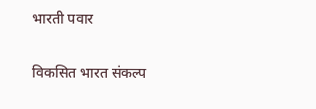भारती पवार

विकसित भारत संकल्प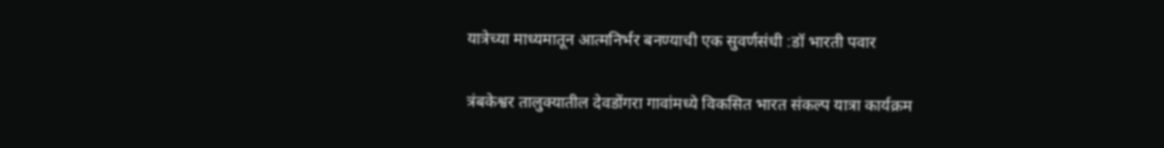यात्रेच्या माध्यमातून आत्मनिर्भर बनण्याची एक सुवर्णसंधी :डॉ भारती पवार

त्रंबकेश्वर तालुक्यातील देवडोंगरा गावांमध्ये विकसित भारत संकल्प यात्रा कार्यक्रम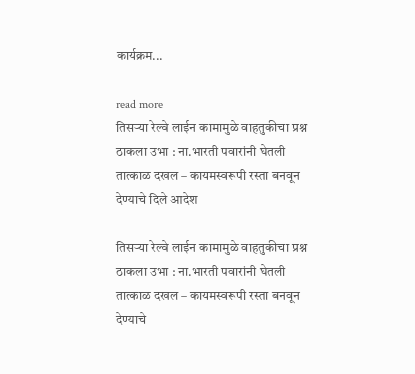कार्यक्रम...

read more
तिसऱ्या रेल्वे लाईन कामामुळे वाहतुकीचा प्रश्न ठाकला उभा : ना.भारती पवारांनी घेतली तात्काळ दखल – कायमस्वरूपी रस्ता बनवून देण्याचे दिले आदेश

तिसऱ्या रेल्वे लाईन कामामुळे वाहतुकीचा प्रश्न ठाकला उभा : ना.भारती पवारांनी घेतली तात्काळ दखल – कायमस्वरूपी रस्ता बनवून देण्याचे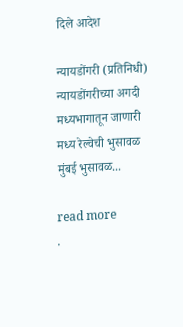दिले आदेश

न्यायडोंगरी (प्रतिनिधी) न्यायडोंगरीच्या अगदी मध्यभागातून जाणारी मध्य रेल्वेची भुसावळ मुंबई भुसावळ...

read more
.